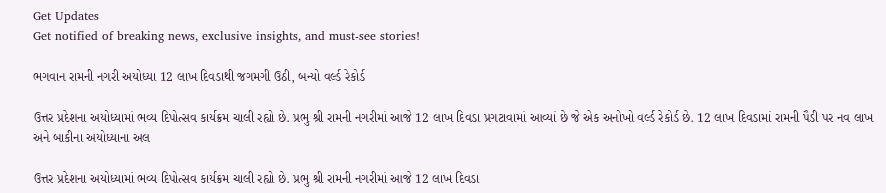Get Updates
Get notified of breaking news, exclusive insights, and must-see stories!

ભગવાન રામની નગરી અયોધ્યા 12 લાખ દિવડાથી જગમગી ઉઠી, બન્યો વર્લ્ડ રેકોર્ડ

ઉત્તર પ્રદેશના અયોધ્યામાં ભવ્ય દિપોત્સવ કાર્યક્રમ ચાલી રહ્યો છે. પ્રભુ શ્રી રામની નગરીમાં આજે 12 લાખ દિવડા પ્રગટાવામાં આવ્યાં છે જે એક અનોખો વર્લ્ડ રેકોર્ડ છે. 12 લાખ દિવડામાં રામની પૈડી પર નવ લાખ અને બાકીના અયોધ્યાના અલ

ઉત્તર પ્રદેશના અયોધ્યામાં ભવ્ય દિપોત્સવ કાર્યક્રમ ચાલી રહ્યો છે. પ્રભુ શ્રી રામની નગરીમાં આજે 12 લાખ દિવડા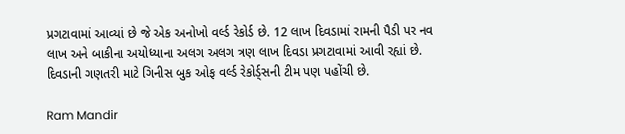પ્રગટાવામાં આવ્યાં છે જે એક અનોખો વર્લ્ડ રેકોર્ડ છે. 12 લાખ દિવડામાં રામની પૈડી પર નવ લાખ અને બાકીના અયોધ્યાના અલગ અલગ ત્રણ લાખ દિવડા પ્રગટાવામાં આવી રહ્યાં છે. દિવડાની ગણતરી માટે ગિનીસ બુક ઓફ વર્લ્ડ રેકોર્ડ્સની ટીમ પણ પહોંચી છે.

Ram Mandir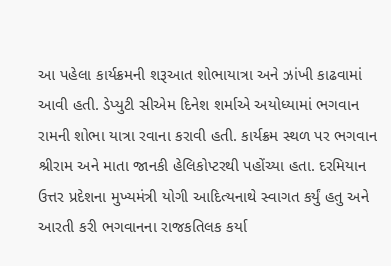આ પહેલા કાર્યક્રમની શરૂઆત શોભાયાત્રા અને ઝાંખી કાઢવામાં આવી હતી. ડેપ્યુટી સીએમ દિનેશ શર્માએ અયોધ્યામાં ભગવાન રામની શોભા યાત્રા રવાના કરાવી હતી. કાર્યક્રમ સ્થળ પર ભગવાન શ્રીરામ અને માતા જાનકી હેલિકોપ્ટરથી પહોંચ્યા હતા. દરમિયાન ઉત્તર પ્રદેશના મુખ્યમંત્રી યોગી આદિત્યનાથે સ્વાગત કર્યું હતુ અને આરતી કરી ભગવાનના રાજકતિલક કર્યા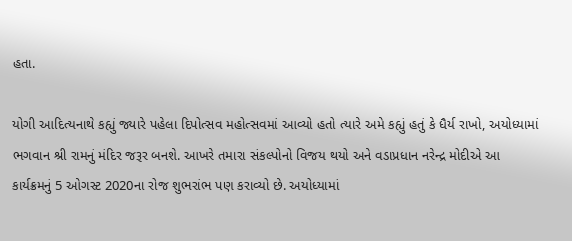હતા.

યોગી આદિત્યનાથે કહ્યું જ્યારે પહેલા દિપોત્સવ મહોત્સવમાં આવ્યો હતો ત્યારે અમે કહ્યું હતું કે ધૈર્ય રાખો, અયોધ્યામાં ભગવાન શ્રી રામનું મંદિર જરૂર બનશે. આખરે તમારા સંકલ્પોનો વિજય થયો અને વડાપ્રધાન નરેન્દ્ર મોદીએ આ કાર્યક્રમનું 5 ઓગસ્ટ 2020ના રોજ શુભરાંભ પણ કરાવ્યો છે. અયોધ્યામાં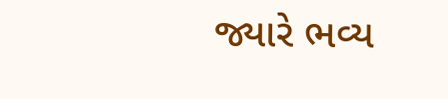જ્યારે ભવ્ય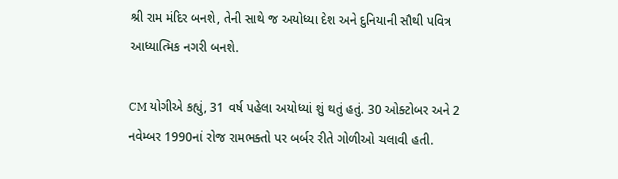શ્રી રામ મંદિર બનશે, તેની સાથે જ અયોધ્યા દેશ અને દુનિયાની સૌથી પવિત્ર આધ્યાત્મિક નગરી બનશે.

CM યોગીએ કહ્યું, 31 વર્ષ પહેલા અયોધ્યાં શું થતું હતું. 30 ઓક્ટોબર અને 2 નવેમ્બર 1990નાં રોજ રામભક્તો પર બર્બર રીતે ગોળીઓ ચલાવી હતી.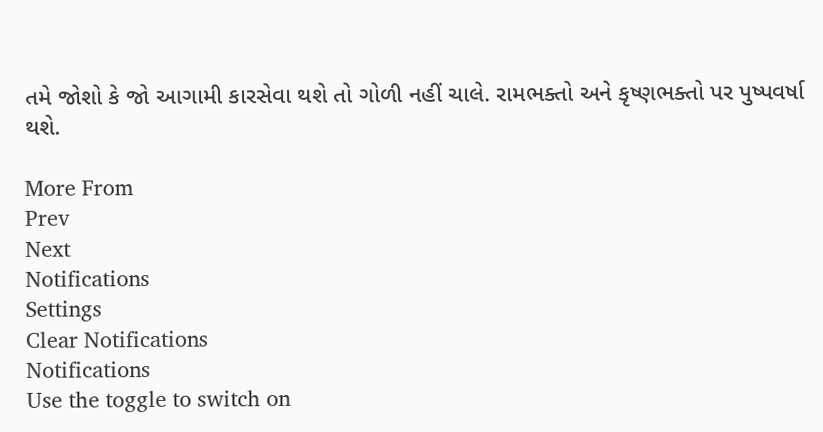તમે જોશો કે જો આગામી કારસેવા થશે તો ગોળી નહીં ચાલે. રામભક્તો અને કૃષ્ણભક્તો પર પુષ્પવર્ષા થશે.

More From
Prev
Next
Notifications
Settings
Clear Notifications
Notifications
Use the toggle to switch on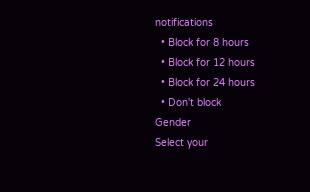notifications
  • Block for 8 hours
  • Block for 12 hours
  • Block for 24 hours
  • Don't block
Gender
Select your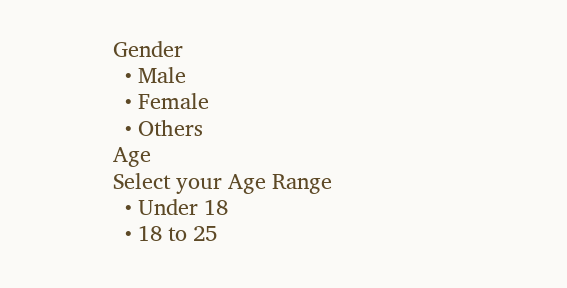Gender
  • Male
  • Female
  • Others
Age
Select your Age Range
  • Under 18
  • 18 to 25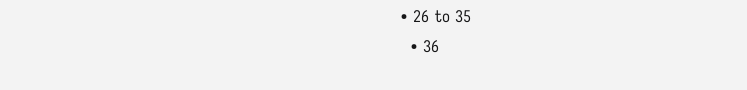• 26 to 35
  • 36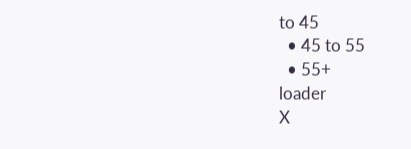to 45
  • 45 to 55
  • 55+
loader
X